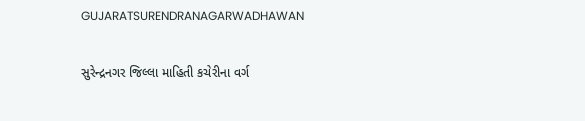GUJARATSURENDRANAGARWADHAWAN

સુરેન્દ્રનગર જિલ્લા માહિતી કચેરીના વર્ગ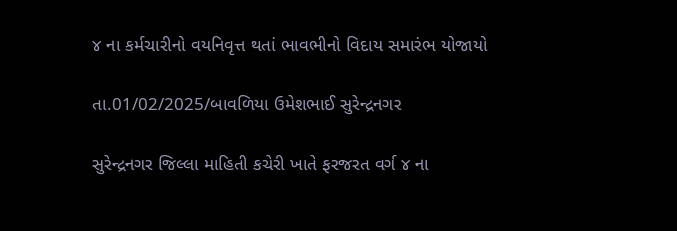૪ ના કર્મચારીનો વયનિવૃત્ત થતાં ભાવભીનો વિદાય સમારંભ યોજાયો

તા.01/02/2025/બાવળિયા ઉમેશભાઈ સુરેન્દ્રનગર

સુરેન્દ્રનગર જિલ્લા માહિતી કચેરી ખાતે ફરજરત વર્ગ ૪ ના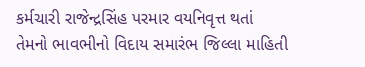કર્મચારી રાજેન્દ્રસિંહ પરમાર વયનિવૃત્ત થતાં તેમનો ભાવભીનો વિદાય સમારંભ જિલ્લા માહિતી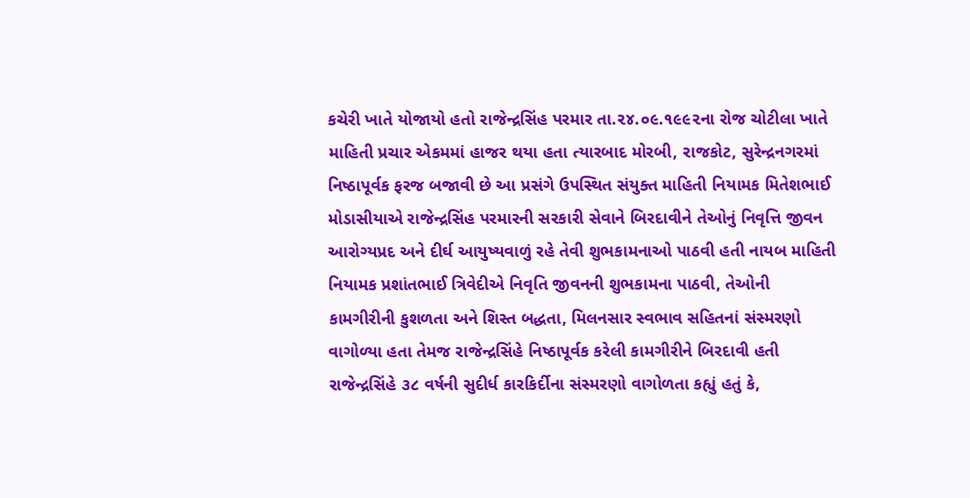કચેરી ખાતે યોજાયો હતો રાજેન્દ્રસિંહ પરમાર તા.૨૪.૦૯.૧૯૯૨ના રોજ ચોટીલા ખાતે માહિતી પ્રચાર એકમમાં હાજર થયા હતા ત્યારબાદ મોરબી, રાજકોટ, સુરેન્દ્રનગરમાં નિષ્ઠાપૂર્વક ફરજ બજાવી છે આ પ્રસંગે ઉપસ્થિત સંયુક્ત માહિતી નિયામક મિતેશભાઈ મોડાસીયાએ રાજેન્દ્રસિંહ પરમારની સરકારી સેવાને બિરદાવીને તેઓનું નિવૃત્તિ જીવન આરોગ્યપ્રદ અને દીર્ઘ આયુષ્યવાળું રહે તેવી શુભકામનાઓ પાઠવી હતી નાયબ માહિતી નિયામક પ્રશાંતભાઈ ત્રિવેદીએ નિવૃતિ જીવનની શુભકામના પાઠવી, તેઓની કામગીરીની કુશળતા અને શિસ્ત બદ્ધતા, મિલનસાર સ્વભાવ સહિતનાં સંસ્મરણો વાગોળ્યા હતા તેમજ રાજેન્દ્રસિંહે નિષ્ઠાપૂર્વક કરેલી કામગીરીને બિરદાવી હતી રાજેન્દ્રસિંહે ૩૮ વર્ષની સુદીર્ધ કારકિર્દીના સંસ્મરણો વાગોળતા કહ્યું હતું કે,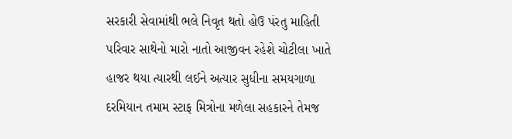સરકારી સેવામાંથી ભલે નિવૃત થતો હોઉ પંરતુ માહિતી પરિવાર સાથેનો મારો નાતો આજીવન રહેશે ચોટીલા ખાતે હાજર થયા ત્યારથી લઈને અત્યાર સુધીના સમયગાળા દરમિયાન તમામ સ્ટાફ મિત્રોના મળેલા સહકારને તેમજ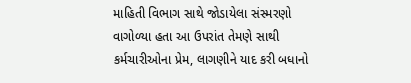માહિતી વિભાગ સાથે જોડાયેલા સંસ્મરણો વાગોળ્યા હતા આ ઉપરાંત તેમણે સાથી કર્મચારીઓના પ્રેમ, લાગણીને યાદ કરી બધાનો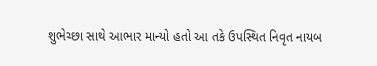શુભેચ્છા સાથે આભાર માન્યો હતો આ તકે ઉપસ્થિત નિવૃત નાયબ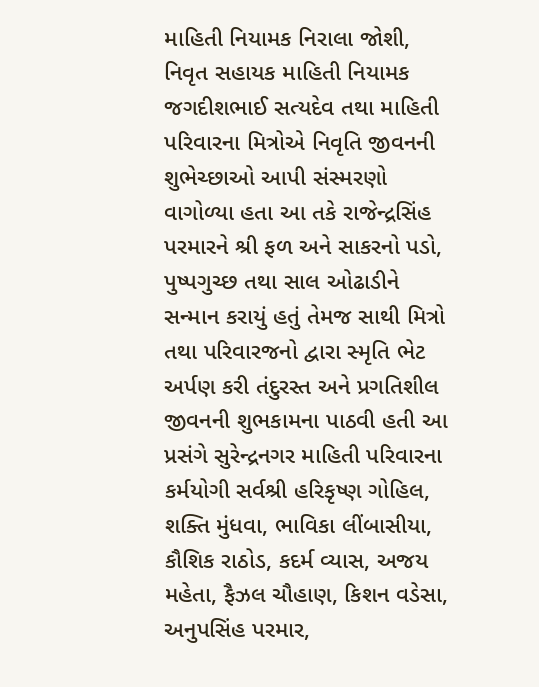માહિતી નિયામક નિરાલા જોશી, નિવૃત સહાયક માહિતી નિયામક જગદીશભાઈ સત્યદેવ તથા માહિતી પરિવારના મિત્રોએ નિવૃતિ જીવનની શુભેચ્છાઓ આપી સંસ્મરણો વાગોળ્યા હતા આ તકે રાજેન્દ્રસિંહ પરમારને શ્રી ફળ અને સાકરનો પડો, પુષ્પગુચ્છ તથા સાલ ઓઢાડીને સન્માન કરાયું હતું તેમજ સાથી મિત્રો તથા પરિવારજનો દ્વારા સ્મૃતિ ભેટ અર્પણ કરી તંદુરસ્ત અને પ્રગતિશીલ જીવનની શુભકામના પાઠવી હતી આ પ્રસંગે સુરેન્દ્રનગર માહિતી પરિવારના કર્મયોગી સર્વશ્રી હરિકૃષ્ણ ગોહિલ, શક્તિ મુંધવા, ભાવિકા લીંબાસીયા, કૌશિક રાઠોડ, કદર્મ વ્યાસ, અજય મહેતા, ફૈઝલ ચૌહાણ, કિશન વડેસા, અનુપસિંહ પરમાર,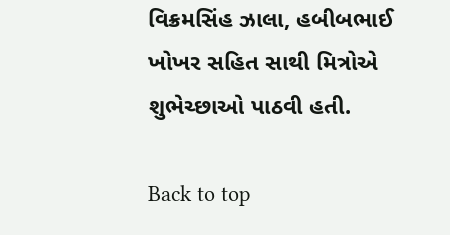વિક્રમસિંહ ઝાલા, હબીબભાઈ ખોખર સહિત સાથી મિત્રોએ શુભેચ્છાઓ પાઠવી હતી.

Back to top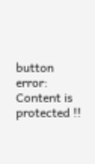button
error: Content is protected !!